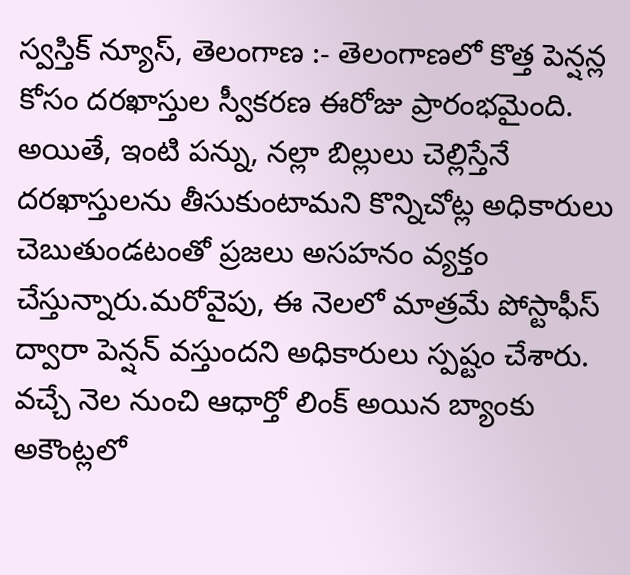స్వస్తిక్ న్యూస్, తెలంగాణ :- తెలంగాణలో కొత్త పెన్షన్ల కోసం దరఖాస్తుల స్వీకరణ ఈరోజు ప్రారంభమైంది. అయితే, ఇంటి పన్ను, నల్లా బిల్లులు చెల్లిస్తేనే దరఖాస్తులను తీసుకుంటామని కొన్నిచోట్ల అధికారులు చెబుతుండటంతో ప్రజలు అసహనం వ్యక్తం చేస్తున్నారు.మరోవైపు, ఈ నెలలో మాత్రమే పోస్టాఫీస్ ద్వారా పెన్షన్ వస్తుందని అధికారులు స్పష్టం చేశారు. వచ్చే నెల నుంచి ఆధార్తో లింక్ అయిన బ్యాంకు అకౌంట్లలో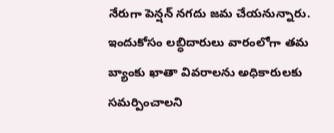నేరుగా పెన్షన్ నగదు జమ చేయనున్నారు. ఇందుకోసం లబ్ధిదారులు వారంలోగా తమ బ్యాంకు ఖాతా వివరాలను అధికారులకు సమర్పించాలని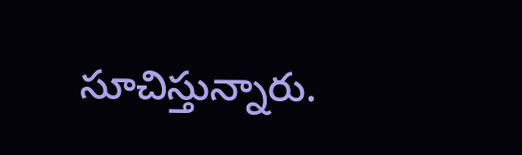సూచిస్తున్నారు.